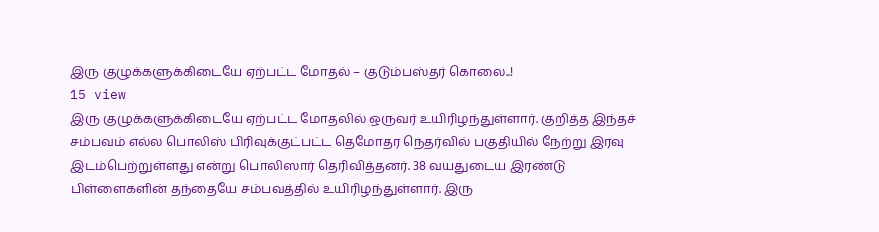இரு குழுக்களுக்கிடையே ஏற்பட்ட மோதல் – குடும்பஸ்தர் கொலை..!
15 view
இரு குழுக்களுக்கிடையே ஏற்பட்ட மோதலில் ஒருவர் உயிரிழந்துள்ளார். குறித்த இந்தச் சம்பவம் எல்ல பொலிஸ் பிரிவுக்குட்பட்ட தெமோதர நெதர்வில் பகுதியில் நேற்று இரவு இடம்பெற்றுள்ளது என்று பொலிஸார் தெரிவித்தனர். 38 வயதுடைய இரண்டு பிள்ளைகளின் தந்தையே சம்பவத்தில் உயிரிழந்துள்ளார். இரு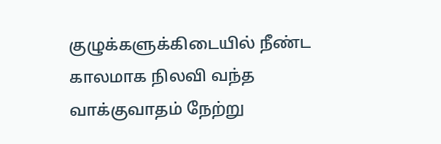குழுக்களுக்கிடையில் நீண்ட காலமாக நிலவி வந்த வாக்குவாதம் நேற்று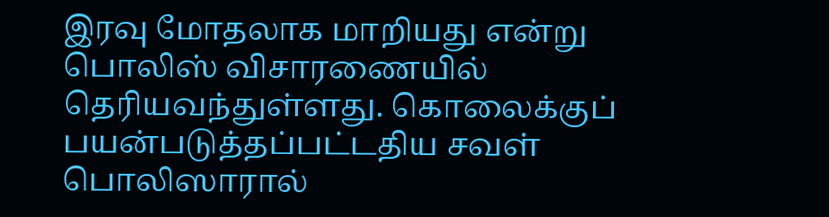இரவு மோதலாக மாறியது என்று பொலிஸ் விசாரணையில் தெரியவந்துள்ளது. கொலைக்குப் பயன்படுத்தப்பட்டதிய சவள் பொலிஸாரால்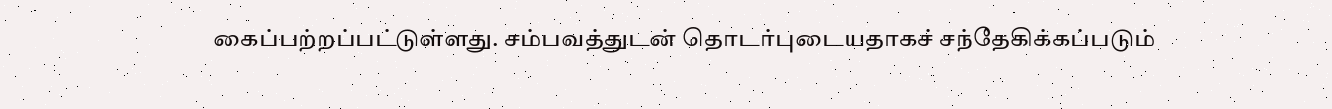கைப்பற்றப்பட்டுள்ளது. சம்பவத்துடன் தொடர்புடையதாகச் சந்தேகிக்கப்படும்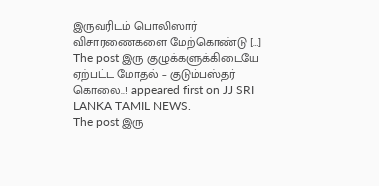இருவரிடம் பொலிஸார் விசாரணைகளை மேற்கொண்டு […]
The post இரு குழுக்களுக்கிடையே ஏற்பட்ட மோதல் – குடும்பஸ்தர் கொலை..! appeared first on JJ SRI LANKA TAMIL NEWS.
The post இரு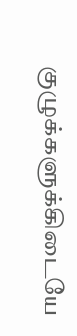குழுக்களுக்கிடையே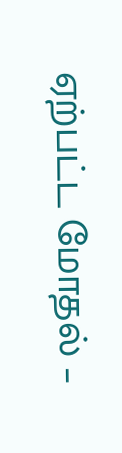ஏற்பட்ட மோதல் –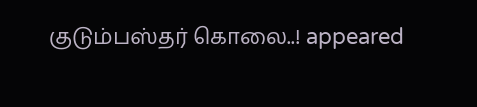குடும்பஸ்தர் கொலை..! appeared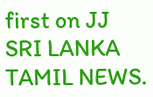first on JJ SRI LANKA TAMIL NEWS.